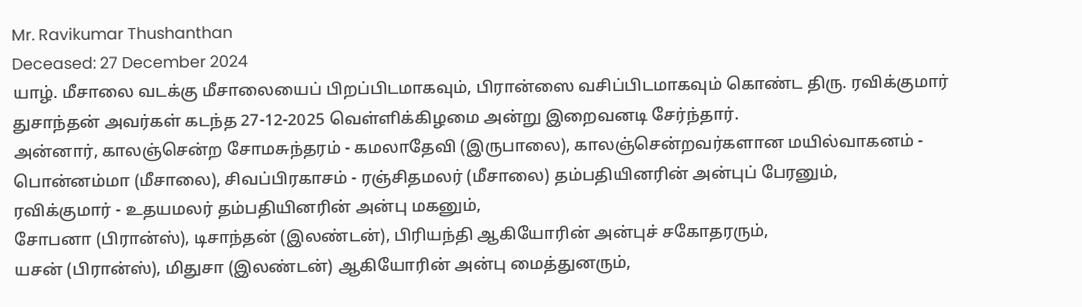Mr. Ravikumar Thushanthan
Deceased: 27 December 2024
யாழ். மீசாலை வடக்கு மீசாலையைப் பிறப்பிடமாகவும், பிரான்ஸை வசிப்பிடமாகவும் கொண்ட திரு. ரவிக்குமார் துசாந்தன் அவர்கள் கடந்த 27-12-2025 வெள்ளிக்கிழமை அன்று இறைவனடி சேர்ந்தார்.
அன்னார், காலஞ்சென்ற சோமசுந்தரம் - கமலாதேவி (இருபாலை), காலஞ்சென்றவர்களான மயில்வாகனம் - பொன்னம்மா (மீசாலை), சிவப்பிரகாசம் - ரஞ்சிதமலர் (மீசாலை) தம்பதியினரின் அன்புப் பேரனும்,
ரவிக்குமார் - உதயமலர் தம்பதியினரின் அன்பு மகனும்,
சோபனா (பிரான்ஸ்), டிசாந்தன் (இலண்டன்), பிரியந்தி ஆகியோரின் அன்புச் சகோதரரும்,
யசன் (பிரான்ஸ்), மிதுசா (இலண்டன்) ஆகியோரின் அன்பு மைத்துனரும்,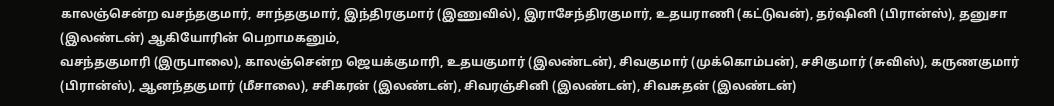காலஞ்சென்ற வசந்தகுமார், சாந்தகுமார், இந்திரகுமார் (இணுவில்), இராசேந்திரகுமார், உதயராணி (கட்டுவன்), தர்ஷினி (பிரான்ஸ்), தனுசா (இலண்டன்) ஆகியோரின் பெறாமகனும்,
வசந்தகுமாரி (இருபாலை), காலஞ்சென்ற ஜெயக்குமாரி, உதயகுமார் (இலண்டன்), சிவகுமார் (முக்கொம்பன்), சசிகுமார் (சுவிஸ்), கருணகுமார் (பிரான்ஸ்), ஆனந்தகுமார் (மீசாலை), சசிகரன் (இலண்டன்), சிவரஞ்சினி (இலண்டன்), சிவசுதன் (இலண்டன்)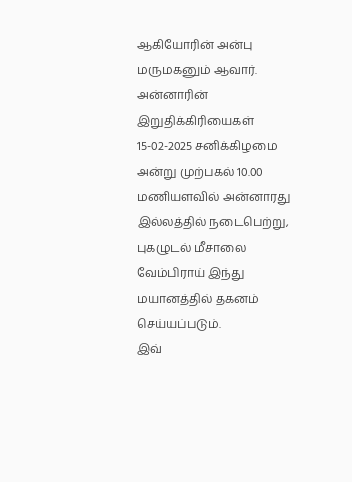ஆகியோரின் அன்பு மருமகனும் ஆவார்.
அன்னாரின் இறுதிக்கிரியைகள் 15-02-2025 சனிக்கிழமை அன்று முற்பகல் 10.00 மணியளவில் அன்னாரது இல்லத்தில் நடைபெற்று, புகழுடல் மீசாலை வேம்பிராய் இந்து மயானத்தில் தகனம் செய்யப்படும்.
இவ்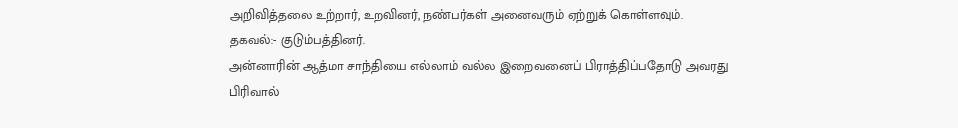அறிவித்தலை உற்றார், உறவினர், நண்பர்கள் அனைவரும் ஏற்றுக் கொள்ளவும்.
தகவல்:- குடும்பத்தினர்.
அன்னாரின் ஆத்மா சாந்தியை எல்லாம் வல்ல இறைவனைப் பிராத்திப்பதோடு அவரது பிரிவால்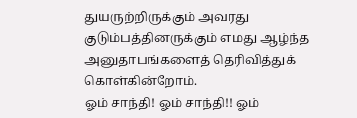துயருற்றிருக்கும் அவரது குடும்பத்தினருக்கும் எமது ஆழ்ந்த அனுதாபங்களைத் தெரிவித்துக் கொள்கின்றோம்.
ஓம் சாந்தி! ஓம் சாந்தி!! ஓம்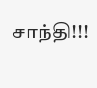சாந்தி!!!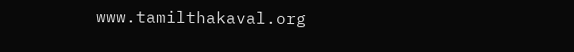www.tamilthakaval.org